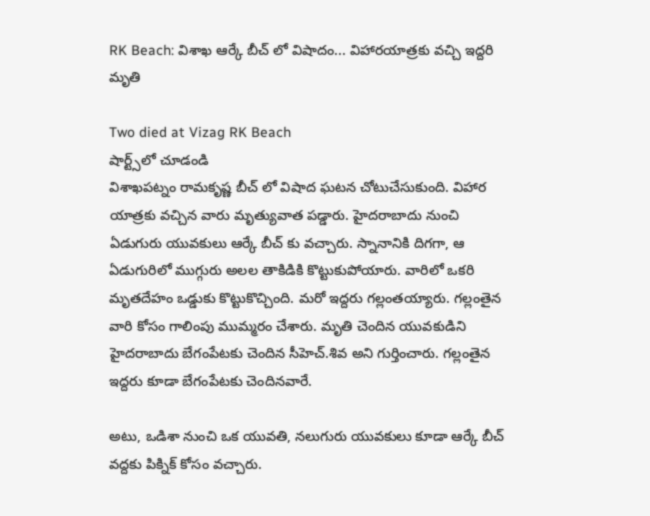RK Beach: విశాఖ ఆర్కే బీచ్ లో విషాదం... విహారయాత్రకు వచ్చి ఇద్దరి మృతి

Two died at Vizag RK Beach
షార్ట్స్‌లో చూడండి
విశాఖపట్నం రామకృష్ణ బీచ్ లో విషాద ఘటన చోటుచేసుకుంది. విహార యాత్రకు వచ్చిన వారు మృత్యువాత పడ్డారు. హైదరాబాదు నుంచి ఏడుగురు యువకులు ఆర్కే బీచ్ కు వచ్చారు. స్నానానికి దిగగా, ఆ ఏడుగురిలో ముగ్గురు అలల తాకిడికి కొట్టుకుపోయారు. వారిలో ఒకరి మృతదేహం ఒడ్డుకు కొట్టుకొచ్చింది. మరో ఇద్దరు గల్లంతయ్యారు. గల్లంతైన వారి కోసం గాలింపు ముమ్మరం చేశారు. మృతి చెందిన యువకుడిని హైదరాబాదు బేగంపేటకు చెందిన సీహెచ్.శివ అని గుర్తించారు. గల్లంతైన ఇద్దరు కూడా బేగంపేటకు చెందినవారే.

అటు, ఒడిశా నుంచి ఒక యువతి, నలుగురు యువకులు కూడా ఆర్కే బీచ్ వద్దకు పిక్నిక్ కోసం వచ్చారు.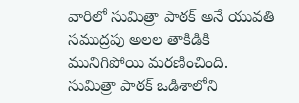వారిలో సుమిత్రా పాఠక్ అనే యువతి సముద్రపు అలల తాకిడికి మునిగిపోయి మరణించింది. సుమిత్రా పాఠక్ ఒడిశాలోని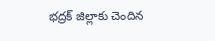భద్రక్ జిల్లాకు చెందిన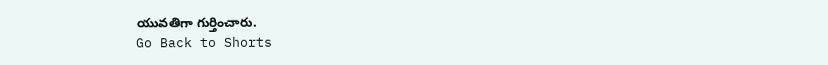యువతిగా గుర్తించారు.
Go Back to Shorts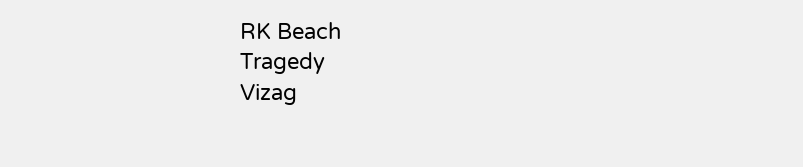RK Beach
Tragedy
Vizag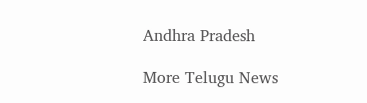Andhra Pradesh

More Telugu News